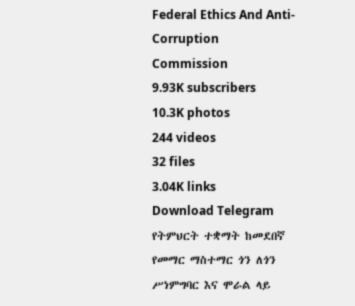Federal Ethics And Anti- Corruption Commission
9.93K subscribers
10.3K photos
244 videos
32 files
3.04K links
Download Telegram
የትምህርት ተቋማት ከመደበኛ የመማር ማስተማር ጎን ለጎን ሥነምግባር እና ሞራል ላይ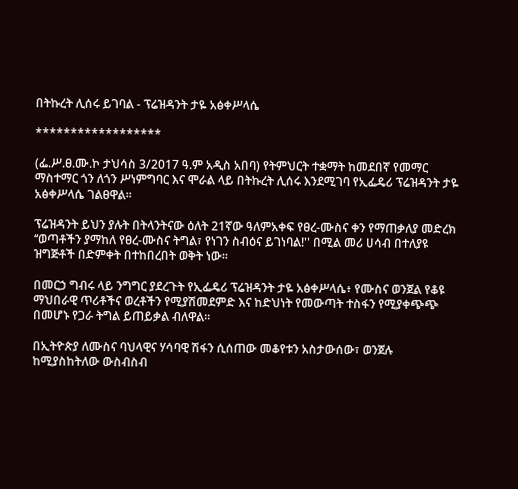በትኩረት ሊሰሩ ይገባል - ፕሬዝዳንት ታዬ አፅቀሥላሴ

******************

(ፌ.ሥ.ፀ.ሙ.ኮ ታህሳስ 3/2017 ዓ.ም አዲስ አበባ) የትምህርት ተቋማት ከመደበኛ የመማር ማስተማር ጎን ለጎን ሥነምግባር እና ሞራል ላይ በትኩረት ሊሰሩ እንደሚገባ የኢፌዴሪ ፕሬዝዳንት ታዬ አፅቀሥላሴ ገልፀዋል፡፡

ፕሬዝዳንት ይህን ያሉት በትላንትናው ዕለት 21ኛው ዓለምአቀፍ የፀረ-ሙስና ቀን የማጠቃለያ መድረክ ‘‘ወጣቶችን ያማከለ የፀረ-ሙስና ትግል፣ የነገን ስብዕና ይገነባል!'' በሚል መሪ ሀሳብ በተለያዩ ዝግጅቶች በድምቀት በተከበረበት ወቅት ነው፡፡

በመርኃ ግብሩ ላይ ንግግር ያደረጉት የኢፌዴሪ ፕሬዝዳንት ታዬ አፅቀሥላሴ፥ የሙስና ወንጀል የቆዩ ማህበራዊ ጥሪቶችና ወረቶችን የሚያሽመደምድ እና ከድህነት የመውጣት ተስፋን የሚያቀጭጭ በመሆኑ የጋራ ትግል ይጠይቃል ብለዋል።

በኢትዮጵያ ለሙስና ባህላዊና ሃሳባዊ ሽፋን ሲሰጠው መቆየቱን አስታውሰው፣ ወንጀሉ ከሚያስከትለው ውስብስብ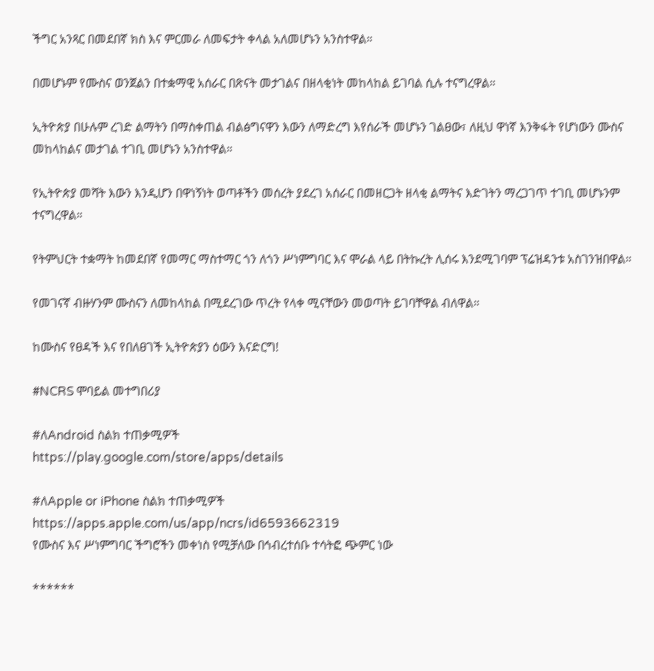ችግር አንጻር በመደበኛ ክስ እና ምርመራ ለመፍታት ቀላል አለመሆኑን አንስተዋል።

በመሆኑም የሙስና ወንጀልን በተቋማዊ አሰራር በጽናት መታገልና በዘላቂነት መከላከል ይገባል ሲሉ ተናግረዋል።

ኢትዮጵያ በሁሉም ረገድ ልማትን በማስቀጠል ብልፅግናዋን እውን ለማድረግ እየሰራች መሆኑን ገልፀው፣ ለዚህ ዋነኛ እንቅፋት የሆነውን ሙስና መከላከልና መታገል ተገቢ መሆኑን አንስተዋል።

የኢትዮጵያ መሻት እውን እንዲሆን በዋነኝነት ወጣቶችን መሰረት ያደረገ አሰራር በመዘርጋት ዘላቂ ልማትና እድገትን ማረጋገጥ ተገቢ መሆኑንም ተናግረዋል።

የትምህርት ተቋማት ከመደበኛ የመማር ማስተማር ጎን ለጎን ሥነምግባር እና ሞራል ላይ በትኩረት ሊሰሩ እንደሚገባም ፕሬዝዳንቱ አስገንዝበዋል።

የመገናኛ ብዙሃንም ሙስናን ለመከላከል በሚደረገው ጥረት የላቀ ሚናቸውን መወጣት ይገባቸዋል ብለዋል።

ከሙስና የፀዳች እና የበለፀገች ኢትዮጵያን ዕውን እናድርግ!

#NCRS ሞባይል መተግበሪያ

#ለAndroid ስልክ ተጠቃሚዎች
https://play.google.com/store/apps/details

#ለApple or iPhone ስልክ ተጠቃሚዎች
https://apps.apple.com/us/app/ncrs/id6593662319
የሙስና እና ሥነምግባር ችግሮችን መቀነስ የሚቻለው በኅብረተሰቡ ተሳትፎ ጭምር ነው

******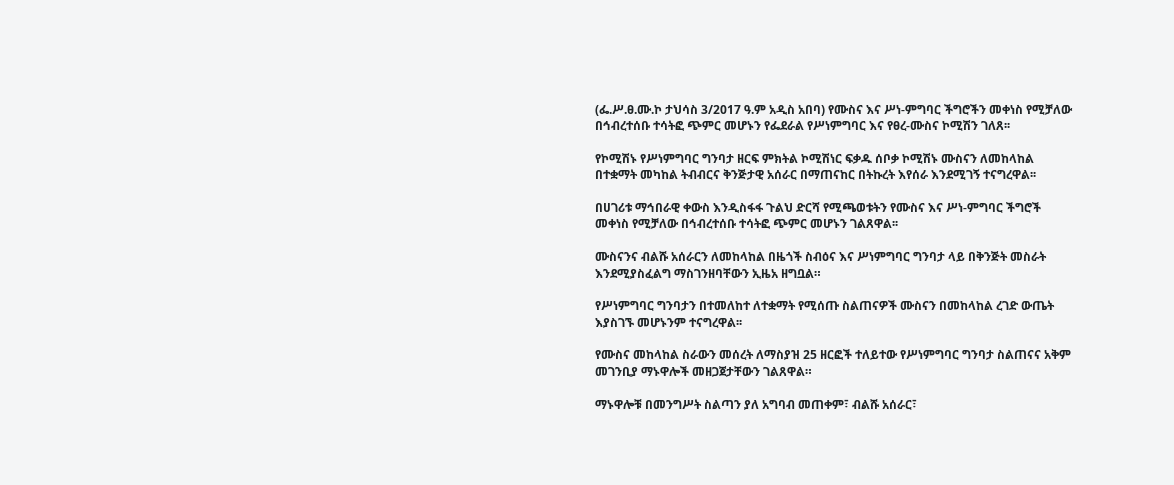(ፌ.ሥ.ፀ.ሙ.ኮ ታህሳስ 3/2017 ዓ.ም አዲስ አበባ) የሙስና እና ሥነ-ምግባር ችግሮችን መቀነስ የሚቻለው በኅብረተሰቡ ተሳትፎ ጭምር መሆኑን የፌደራል የሥነምግባር እና የፀረ-ሙስና ኮሚሽን ገለጸ፡፡

የኮሚሽኑ የሥነምግባር ግንባታ ዘርፍ ምክትል ኮሚሽነር ፍቃዱ ሰቦቃ ኮሚሽኑ ሙስናን ለመከላከል በተቋማት መካከል ትብብርና ቅንጅታዊ አሰራር በማጠናከር በትኩረት እየሰራ እንደሚገኝ ተናግረዋል፡፡

በሀገሪቱ ማኅበራዊ ቀውስ እንዲስፋፋ ጉልህ ድርሻ የሚጫወቱትን የሙስና እና ሥነ-ምግባር ችግሮች መቀነስ የሚቻለው በኅብረተሰቡ ተሳትፎ ጭምር መሆኑን ገልጸዋል፡፡

ሙስናንና ብልሹ አሰራርን ለመከላከል በዜጎች ስብዕና እና ሥነምግባር ግንባታ ላይ በቅንጅት መስራት እንደሚያስፈልግ ማስገንዘባቸውን ኢዜአ ዘግቧል።

የሥነምግባር ግንባታን በተመለከተ ለተቋማት የሚሰጡ ስልጠናዎች ሙስናን በመከላከል ረገድ ውጤት እያስገኙ መሆኑንም ተናግረዋል፡፡

የሙስና መከላከል ስራውን መሰረት ለማስያዝ 25 ዘርፎች ተለይተው የሥነምግባር ግንባታ ስልጠናና አቅም መገንቢያ ማኑዋሎች መዘጋጀታቸውን ገልጸዋል።

ማኑዋሎቹ በመንግሥት ስልጣን ያለ አግባብ መጠቀም፣ ብልሹ አሰራር፣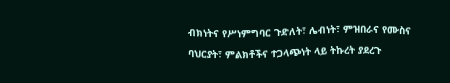ብክነትና የሥነምግባር ጉድለት፣ ሌብነት፣ ምዝበራና የሙስና ባህርያት፣ ምልክቶችና ተጋላጭነት ላይ ትኩረት ያደረጉ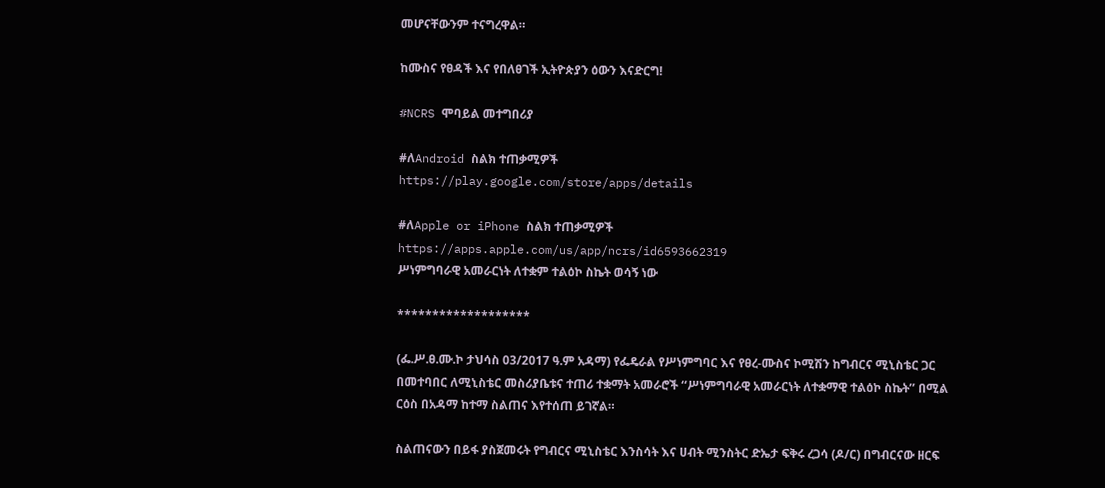መሆናቸውንም ተናግረዋል።

ከሙስና የፀዳች እና የበለፀገች ኢትዮጵያን ዕውን እናድርግ!

#NCRS ሞባይል መተግበሪያ

#ለAndroid ስልክ ተጠቃሚዎች
https://play.google.com/store/apps/details

#ለApple or iPhone ስልክ ተጠቃሚዎች
https://apps.apple.com/us/app/ncrs/id6593662319
ሥነምግባራዊ አመራርነት ለተቋም ተልዕኮ ስኬት ወሳኝ ነው

*******************

(ፌ.ሥ.ፀ.ሙ.ኮ ታህሳስ 03/2017 ዓ.ም አዳማ) የፌዴራል የሥነምግባር እና የፀረ-ሙስና ኮሚሽን ከግብርና ሚኒስቴር ጋር በመተባበር ለሚኒስቴር መስሪያቤቱና ተጠሪ ተቋማት አመራሮች ‘‘ሥነምግባራዊ አመራርነት ለተቋማዊ ተልዕኮ ስኬት’’ በሚል ርዕስ በአዳማ ከተማ ስልጠና እየተሰጠ ይገኛል።

ስልጠናውን በይፋ ያስጀመሩት የግብርና ሚኒስቴር እንስሳት እና ሀብት ሚንስትር ድኤታ ፍቅሩ ረጋሳ (ዶ/ር) በግብርናው ዘርፍ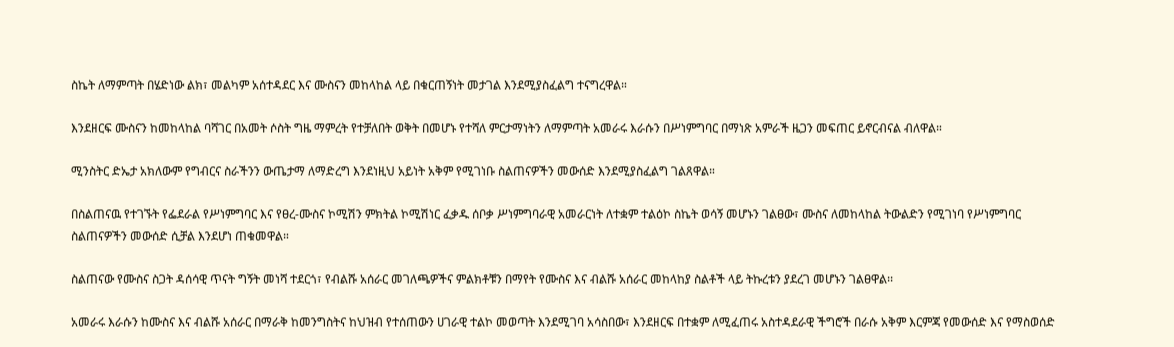ስኬት ለማምጣት በሄድነው ልክ፣ መልካም አሰተዳደር እና ሙስናን መከላከል ላይ በቁርጠኝነት መታገል እንደሚያስፈልግ ተናግረዋል።

እንደዘርፍ ሙስናን ከመከላከል ባሻገር በአመት ሶስት ግዜ ማምረት የተቻለበት ወቅት በመሆኑ የተሻለ ምርታማነትን ለማምጣት አመራሩ እራሱን በሥነምግባር በማነጽ አምራች ዜጋን መፍጠር ይኖርብናል ብለዋል።

ሚንስትር ድኤታ አክለውም የግብርና ስራችንን ውጤታማ ለማድረግ እንደነዚህ አይነት አቅም የሚገነቡ ስልጠናዎችን መውሰድ እንደሚያስፈልግ ገልጸዋል።

በስልጠናዉ የተገኙት የፌደራል የሥነምግባር እና የፀረ-ሙስና ኮሚሽን ምክትል ኮሚሽነር ፈቃዱ ሰቦቃ ሥነምግባራዊ አመራርነት ለተቋም ተልዕኮ ስኬት ወሳኝ መሆኑን ገልፀው፣ ሙስና ለመከላከል ትውልድን የሚገነባ የሥነምግባር ስልጠናዎችን መውሰድ ሲቻል እንደሆነ ጠቁመዋል።

ስልጠናው የሙስና ስጋት ዳሰሳዊ ጥናት ግኝት መነሻ ተደርጎ፣ የብልሹ አሰራር መገለጫዎችና ምልክቶቹን በማየት የሙስና እና ብልሹ አሰራር መከላከያ ስልቶች ላይ ትኩረቱን ያደረገ መሆኑን ገልፀዋል፡፡

አመራሩ እራሱን ከሙስና እና ብልሹ አሰራር በማራቅ ከመንግስትና ከህዝብ የተሰጠውን ሀገራዊ ተልኮ መወጣት እንደሚገባ አሳስበው፣ እንደዘርፍ በተቋም ለሚፈጠሩ አስተዳደራዊ ችግሮች በራሱ አቅም እርምጃ የመውሰድ እና የማስወሰድ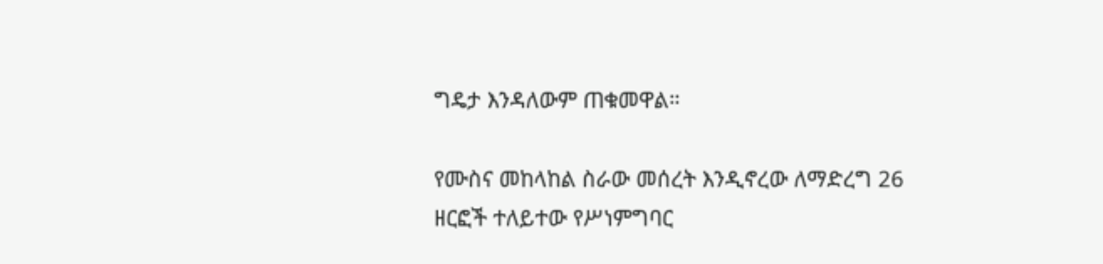ግዴታ እንዳለውም ጠቁመዋል።

የሙስና መከላከል ስራው መሰረት እንዲኖረው ለማድረግ 26 ዘርፎች ተለይተው የሥነምግባር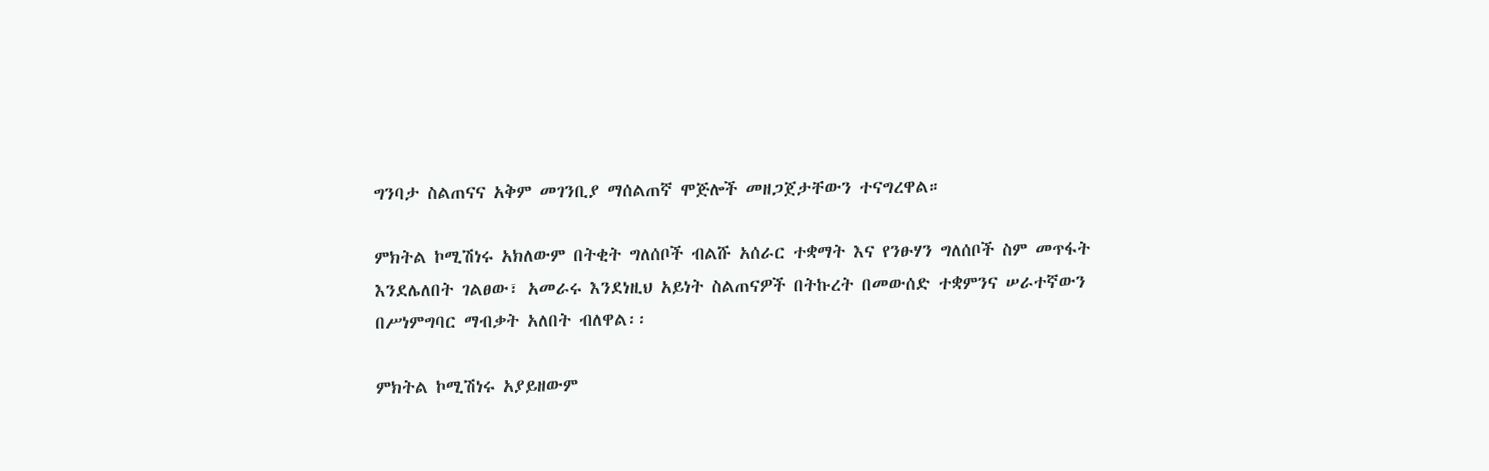ግንባታ ስልጠናና አቅም መገንቢያ ማሰልጠኛ ሞጅሎች መዘጋጀታቸውን ተናግረዋል።

ምክትል ኮሚሽነሩ አክለውም በትቂት ግለሰቦች ብልሹ አሰራር ተቋማት እና የንፁሃን ግለሰቦች ስም መጥፋት እንደሌለበት ገልፀው፣ አመራሩ እንደነዚህ አይነት ስልጠናዎች በትኩረት በመውሰድ ተቋምንና ሠራተኛውን በሥነምግባር ማብቃት አለበት ብለዋል፡፡

ምክትል ኮሚሽነሩ አያይዘውም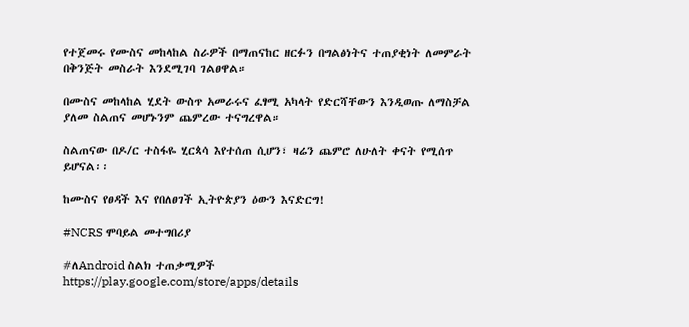የተጀመሩ የሙስና መከላከል ስራዎች በማጠናከር ዘርፉን በግልፅነትና ተጠያቂነት ለመምራት በቅንጅት መስራት እንደሚገባ ገልፀዋል።

በሙስና መከላከል ሂደት ውስጥ አመራሩና ፈፃሚ አካላት የድርሻቸውን እንዲወጡ ለማስቻል ያለመ ስልጠና መሆኑንም ጨምረው ተናግረዋል።

ስልጠናው በዶ/ር ተስፋዬ ሂርጳሳ እየተሰጠ ሲሆን፣ ዛሬን ጨምሮ ለሁለት ቀናት የሚሰጥ ይሆናል፡፡

ከሙስና የፀዳች እና የበለፀገች ኢትዮጵያን ዕውን እናድርግ!

#NCRS ሞባይል መተግበሪያ

#ለAndroid ስልክ ተጠቃሚዎች
https://play.google.com/store/apps/details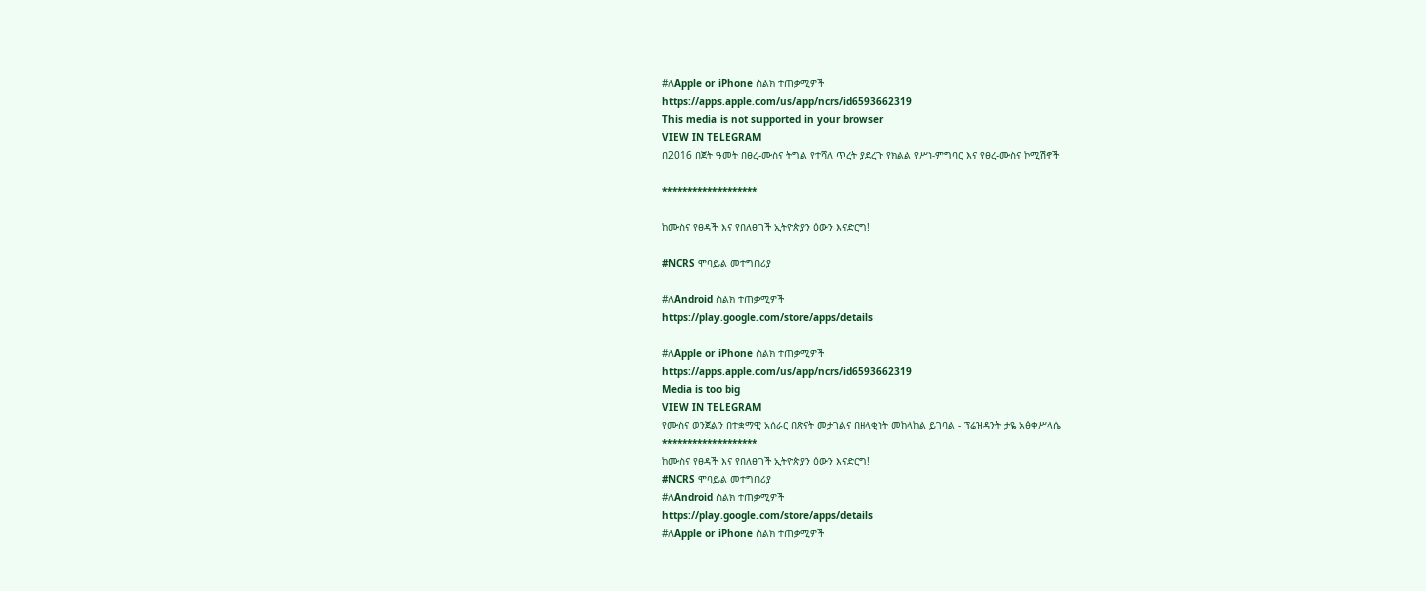#ለApple or iPhone ስልክ ተጠቃሚዎች
https://apps.apple.com/us/app/ncrs/id6593662319
This media is not supported in your browser
VIEW IN TELEGRAM
በ2016 በጀት ዓመት በፀረ-ሙስና ትግል የተሻለ ጥረት ያደረጉ የክልል የሥነ-ምግባር እና የፀረ-ሙስና ኮሚሽኖች

*******************

ከሙስና የፀዳች እና የበለፀገች ኢትዮጵያን ዕውን እናድርግ!

#NCRS ሞባይል መተግበሪያ

#ለAndroid ስልክ ተጠቃሚዎች
https://play.google.com/store/apps/details

#ለApple or iPhone ስልክ ተጠቃሚዎች
https://apps.apple.com/us/app/ncrs/id6593662319
Media is too big
VIEW IN TELEGRAM
የሙስና ወንጀልን በተቋማዊ አሰራር በጽናት መታገልና በዘላቂነት መከላከል ይገባል - ፕሬዝዳንት ታዬ አፅቀሥላሴ
*******************
ከሙስና የፀዳች እና የበለፀገች ኢትዮጵያን ዕውን እናድርግ!
#NCRS ሞባይል መተግበሪያ
#ለAndroid ስልክ ተጠቃሚዎች
https://play.google.com/store/apps/details
#ለApple or iPhone ስልክ ተጠቃሚዎች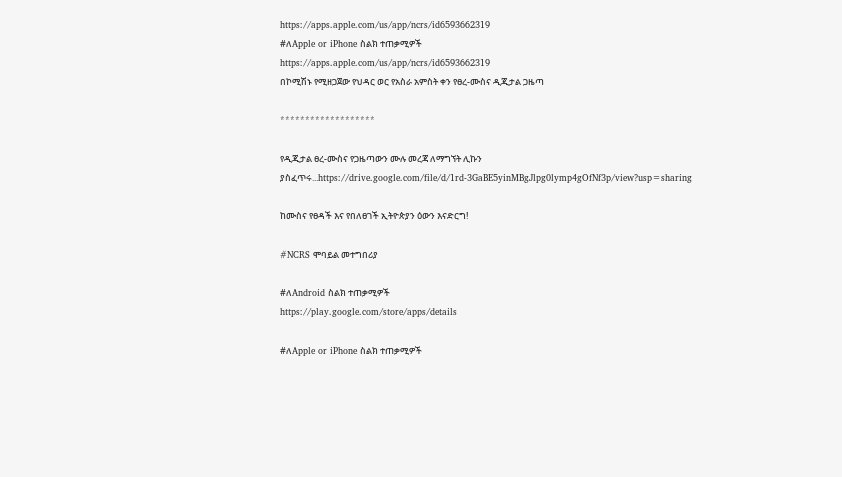https://apps.apple.com/us/app/ncrs/id6593662319
#ለApple or iPhone ስልክ ተጠቃሚዎች
https://apps.apple.com/us/app/ncrs/id6593662319
በኮሚሽኑ የሚዘጋጀው የህዳር ወር የአስራ አምስት ቀን የፀረ-ሙስና ዲጂታል ጋዜጣ

*******************

የዲጂታል ፀረ-ሙስና የጋዜጣውን ሙሉ መረጃ ለማግኘት ሊኩን ያስፈጥሩ...https://drive.google.com/file/d/1rd-3GaBE5yinMBgJlpg0lymp4gOfNf3p/view?usp=sharing

ከሙስና የፀዳች እና የበለፀገች ኢትዮጵያን ዕውን እናድርግ!

#NCRS ሞባይል መተግበሪያ

#ለAndroid ስልክ ተጠቃሚዎች
https://play.google.com/store/apps/details

#ለApple or iPhone ስልክ ተጠቃሚዎች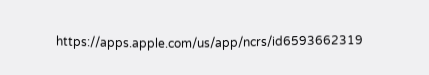https://apps.apple.com/us/app/ncrs/id6593662319